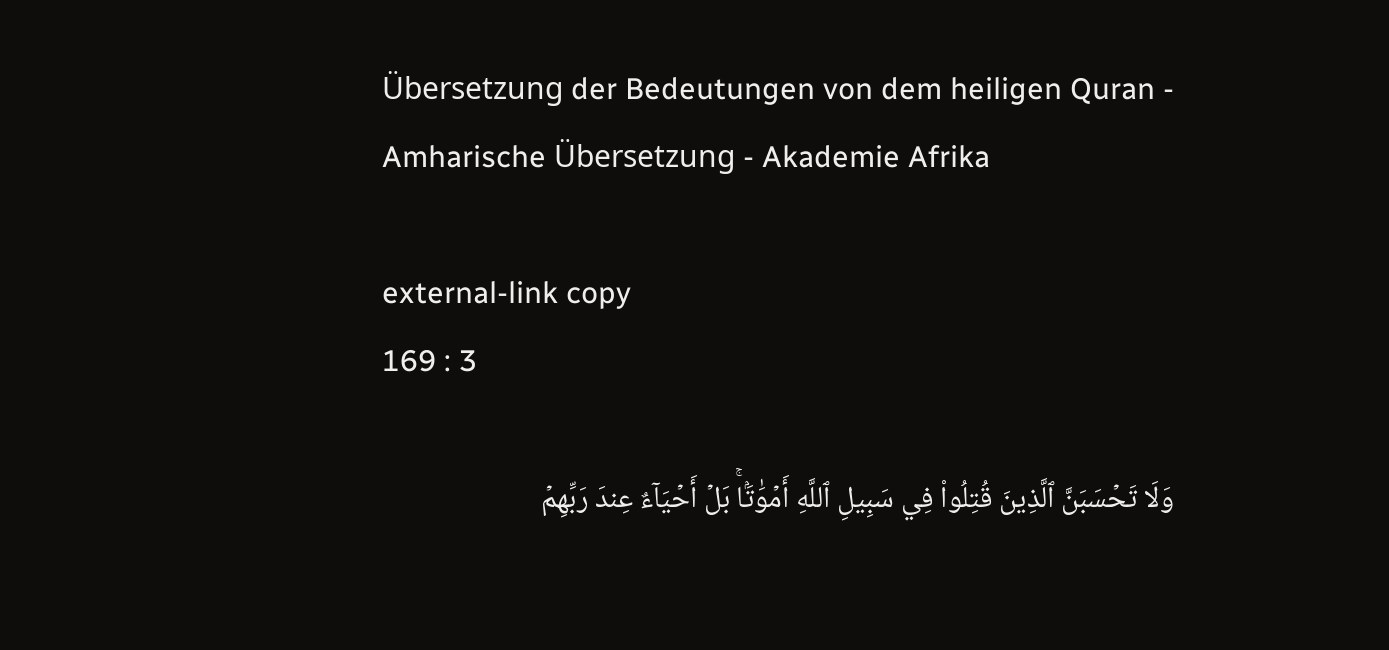Übersetzung der Bedeutungen von dem heiligen Quran - Amharische Übersetzung - Akademie Afrika

external-link copy
169 : 3

وَلَا تَحۡسَبَنَّ ٱلَّذِينَ قُتِلُواْ فِي سَبِيلِ ٱللَّهِ أَمۡوَٰتَۢاۚ بَلۡ أَحۡيَآءٌ عِندَ رَبِّهِمۡ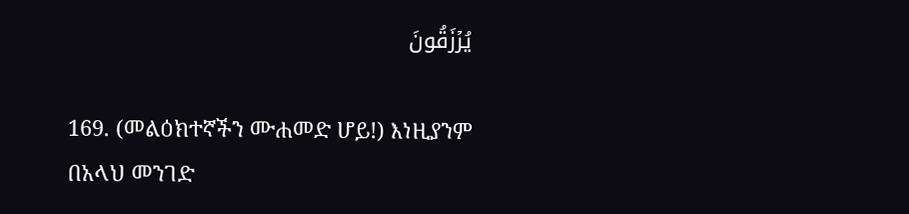يُرۡزَقُونَ

169. (መልዕክተኛችን ሙሐመድ ሆይ!) እነዚያንም በአላህ መንገድ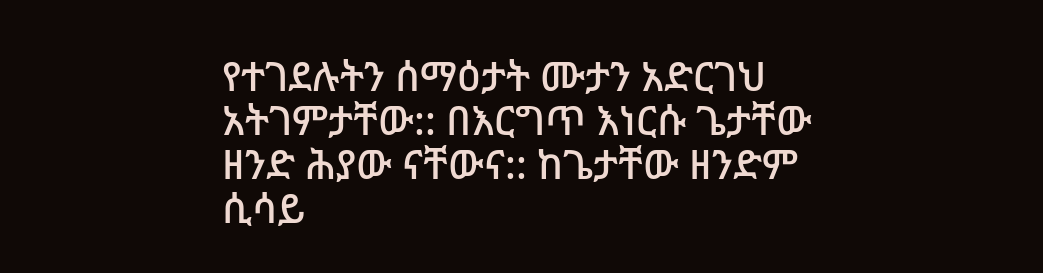የተገደሉትን ሰማዕታት ሙታን አድርገህ አትገምታቸው:: በእርግጥ እነርሱ ጌታቸው ዘንድ ሕያው ናቸውና:: ከጌታቸው ዘንድም ሲሳይ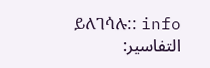ይለገሳሉ:: info
التفاسير: